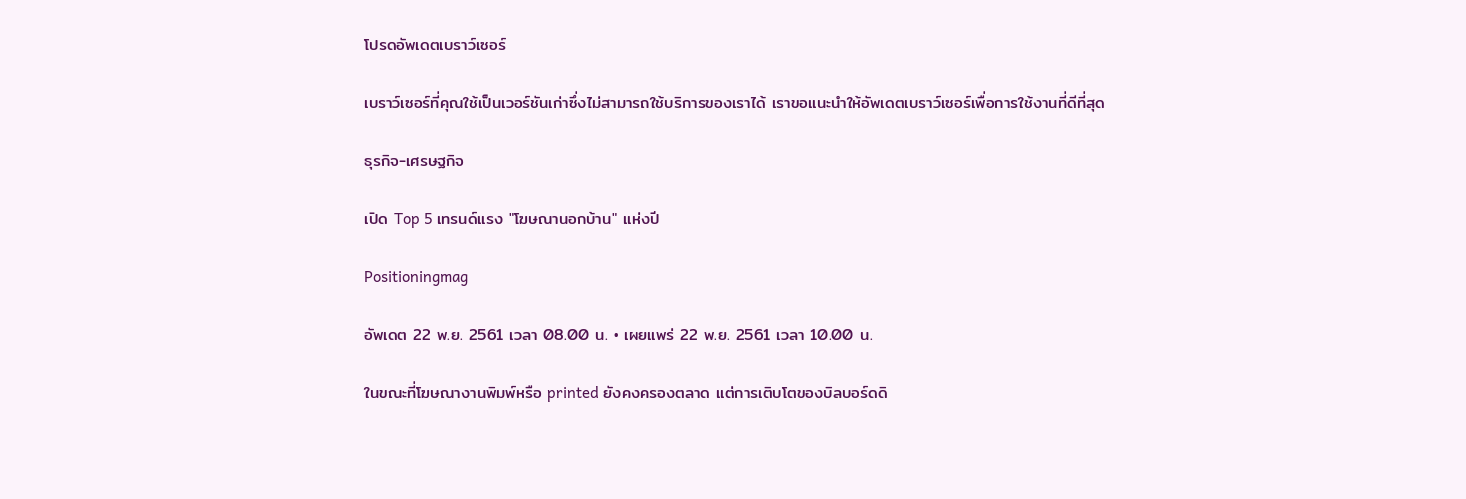โปรดอัพเดตเบราว์เซอร์

เบราว์เซอร์ที่คุณใช้เป็นเวอร์ชันเก่าซึ่งไม่สามารถใช้บริการของเราได้ เราขอแนะนำให้อัพเดตเบราว์เซอร์เพื่อการใช้งานที่ดีที่สุด

ธุรกิจ-เศรษฐกิจ

เปิด Top 5 เทรนด์แรง "โฆษณานอกบ้าน" แห่งปี

Positioningmag

อัพเดต 22 พ.ย. 2561 เวลา 08.00 น. • เผยแพร่ 22 พ.ย. 2561 เวลา 10.00 น.

ในขณะที่โฆษณางานพิมพ์หรือ printed ยังคงครองตลาด แต่การเติบโตของบิลบอร์ดดิ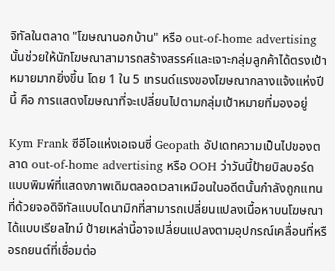จิทัลในตลาด "โฆษณานอกบ้าน" หรือ out-of-home advertising นั้นช่วยให้นักโฆษณาสามารถสร้างสรรค์และเจาะกลุ่มลูกค้าได้ตรงเป้าหมายมากยิ่งขึ้น โดย 1 ใน 5 เทรนด์แรงของโฆษณากลางแจ้งแห่งปีนี้ คือ การแสดงโฆษณาที่จะเปลี่ยนไปตามกลุ่มเป้าหมายที่มองอยู่

Kym Frank ซีอีโอแห่งเอเจนซี่ Geopath อัปเดทความเป็นไปของตลาด out-of-home advertising หรือ OOH ว่าวันนี้ป้ายบิลบอร์ดแบบพิมพ์ที่แสดงภาพเดิมตลอดเวลาเหมือนในอดีตนั้นกำลังถูกแทนที่ด้วยจอดิจิทัลแบบไดนามิกที่สามารถเปลี่ยนแปลงเนื้อหาบนโฆษณาได้แบบเรียลไทม์ ป้ายเหล่านี้อาจเปลี่ยนแปลงตามอุปกรณ์เคลื่อนที่หรือรถยนต์ที่เชื่อมต่อ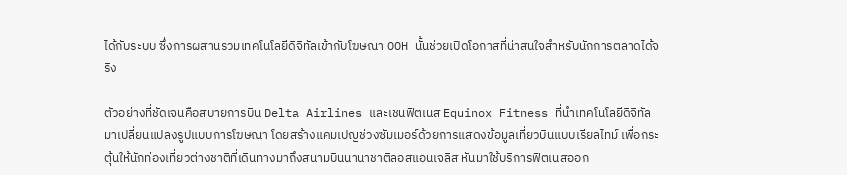ได้กับระบบ ซึ่งการผสานรวมเทคโนโลยีดิจิทัลเข้ากับโฆษณา OOH นั้นช่วยเปิดโอกาสที่น่าสนใจสำหรับนักการตลาดได้จริง

ตัวอย่างที่ชัดเจนคือสบายการบิน Delta Airlines และเชนฟิตเนส Equinox Fitness ที่นำเทคโนโลยีดิจิทัลมาเปลี่ยนแปลงรูปแบบการโฆษณา โดยสร้างแคมเปญช่วงซัมเมอร์ด้วยการแสดงข้อมูลเที่ยวบินแบบเรียลไทม์ เพื่อกระตุ้นให้นักท่องเที่ยวต่างชาติที่เดินทางมาถึงสนามบินนานาชาติลอสแอนเจลิส หันมาใช้บริการฟิตเนสออก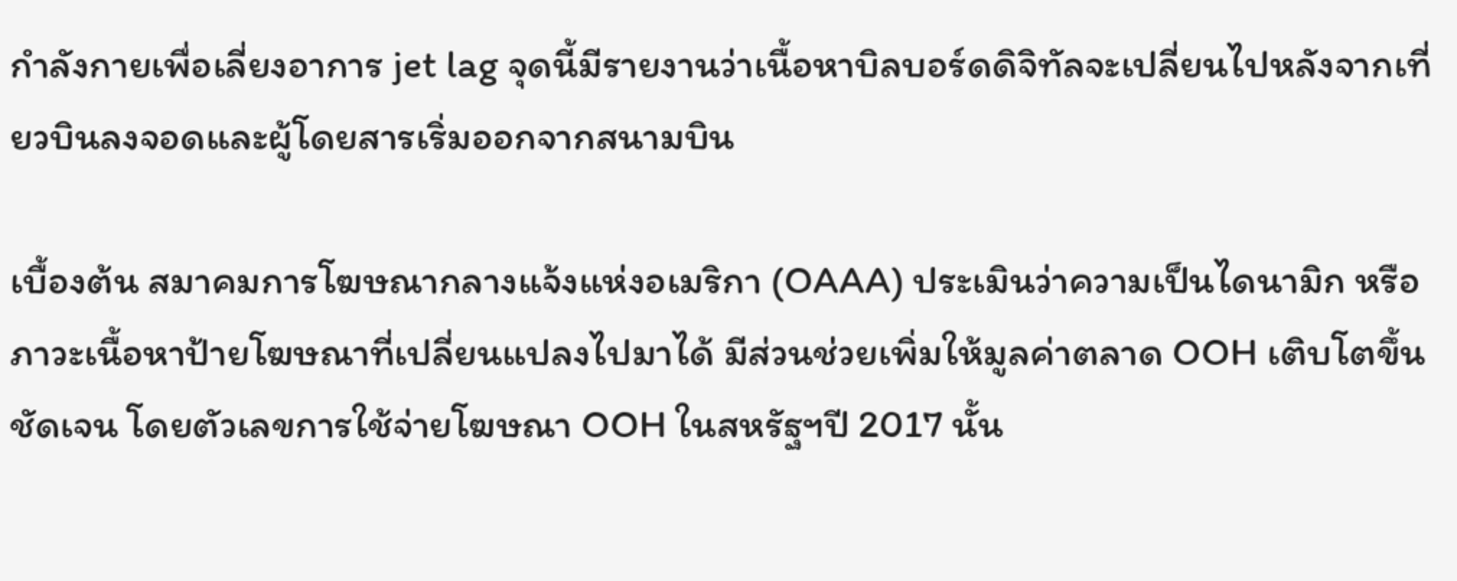กำลังกายเพื่อเลี่ยงอาการ jet lag จุดนี้มีรายงานว่าเนื้อหาบิลบอร์ดดิจิทัลจะเปลี่ยนไปหลังจากเที่ยวบินลงจอดและผู้โดยสารเริ่มออกจากสนามบิน

เบื้องต้น สมาคมการโฆษณากลางแจ้งแห่งอเมริกา (OAAA) ประเมินว่าความเป็นไดนามิก หรือภาวะเนื้อหาป้ายโฆษณาที่เปลี่ยนแปลงไปมาได้ มีส่วนช่วยเพิ่มให้มูลค่าตลาด OOH เติบโตขึ้นชัดเจน โดยตัวเลขการใช้จ่ายโฆษณา OOH ในสหรัฐฯปี 2017 นั้น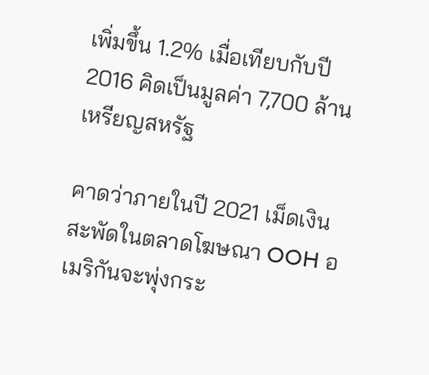เพิ่มขึ้น 1.2% เมื่อเทียบกับปี 2016 คิดเป็นมูลค่า 7,700 ล้านเหรียญสหรัฐ

คาดว่าภายในปี 2021 เม็ดเงินสะพัดในตลาดโฆษณา OOH อเมริกันจะพุ่งกระ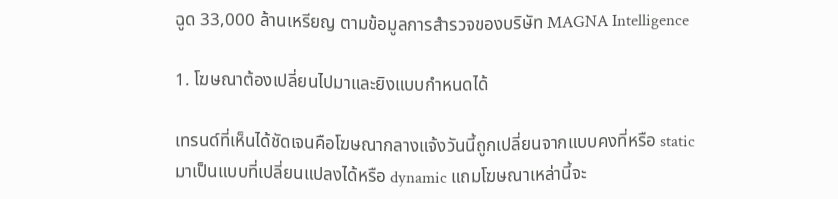ฉูด 33,000 ล้านเหรียญ ตามข้อมูลการสำรวจของบริษัท MAGNA Intelligence

1. โฆษณาต้องเปลี่ยนไปมาและยิงแบบกำหนดได้

เทรนด์ที่เห็นได้ชัดเจนคือโฆษณากลางแจ้งวันนี้ถูกเปลี่ยนจากแบบคงที่หรือ static มาเป็นแบบที่เปลี่ยนแปลงได้หรือ dynamic แถมโฆษณาเหล่านี้จะ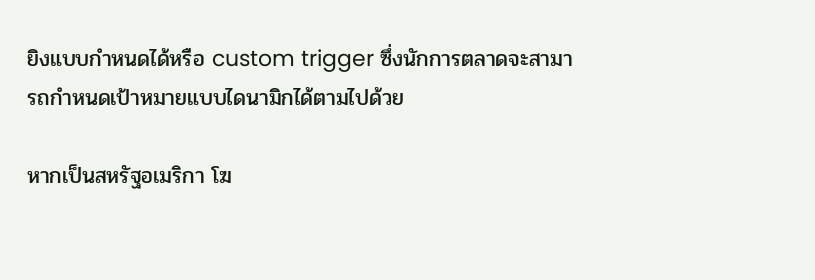ยิงแบบกำหนดได้หรือ custom trigger ซึ่งนักการตลาดจะสามารถกำหนดเป้าหมายแบบไดนามิกได้ตามไปด้วย

หากเป็นสหรัฐอเมริกา โฆ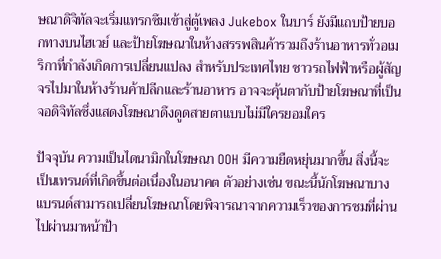ษณาดิจิทัลจะเริ่มแทรกซึมเข้าสู่ตู้เพลง Jukebox ในบาร์ ยังมีแถบป้ายบอกทางบนไฮเวย์ และป้ายโฆษณาในห้างสรรพสินค้ารวมถึงร้านอาหารทั่วอเมริกาที่กำลังเกิดการเปลี่ยนแปลง สำหรับประเทศไทย ชาวรถไฟฟ้าหรือผู้สัญจรไปมาในห้างร้านค้าปลีกและร้านอาหาร อาจจะคุ้นตากับป้ายโฆษณาที่เป็นจอดิจิทัลซึ่งแสดงโฆษณาดึงดูดสายตาแบบไม่มีใครยอมใคร

ปัจจุบัน ความเป็นไดนามิกในโฆษณา OOH มีความยืดหยุ่นมากขึ้น สิ่งนี้จะเป็นเทรนด์ที่เกิดขึ้นต่อเนื่องในอนาคต ตัวอย่างเช่น ขณะนี้นักโฆษณาบางแบรนด์สามารถเปลี่ยนโฆษณาโดยพิจารณาจากความเร็วของการชมที่ผ่านไปผ่านมาหน้าป้า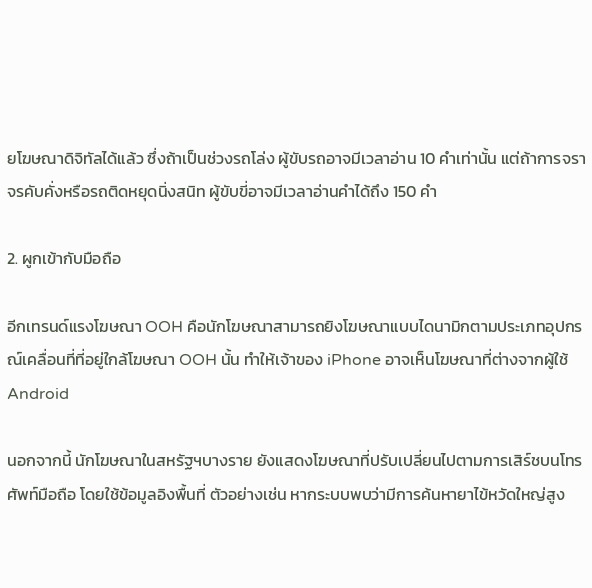ยโฆษณาดิจิทัลได้แล้ว ซึ่งถ้าเป็นช่วงรถโล่ง ผู้ขับรถอาจมีเวลาอ่าน 10 คำเท่านั้น แต่ถ้าการจราจรคับคั่งหรือรถติดหยุดนิ่งสนิท ผู้ขับขี่อาจมีเวลาอ่านคำได้ถึง 150 คำ

2. ผูกเข้ากับมือถือ

อีกเทรนด์แรงโฆษณา OOH คือนักโฆษณาสามารถยิงโฆษณาแบบไดนามิกตามประเภทอุปกรณ์เคลื่อนที่ที่อยู่ใกล้โฆษณา OOH นั้น ทำให้เจ้าของ iPhone อาจเห็นโฆษณาที่ต่างจากผู้ใช้ Android

นอกจากนี้ นักโฆษณาในสหรัฐฯบางราย ยังแสดงโฆษณาที่ปรับเปลี่ยนไปตามการเสิร์ชบนโทรศัพท์มือถือ โดยใช้ข้อมูลอิงพื้นที่ ตัวอย่างเช่น หากระบบพบว่ามีการค้นหายาไข้หวัดใหญ่สูง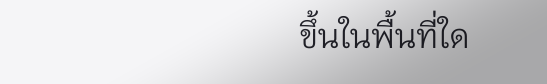ขึ้นในพื้นที่ใด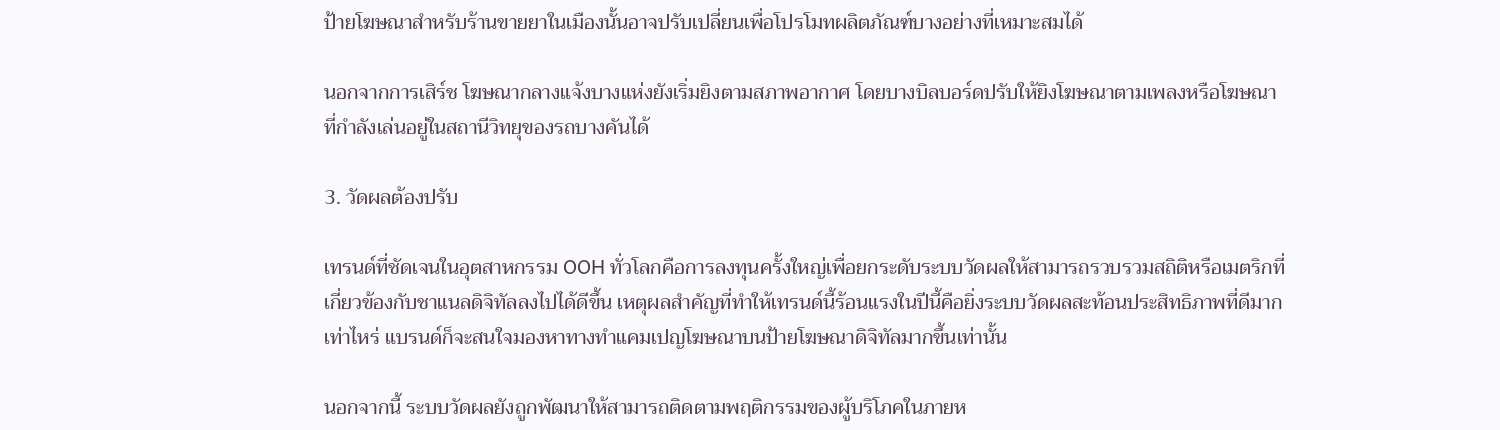ป้ายโฆษณาสำหรับร้านขายยาในเมืองนั้นอาจปรับเปลี่ยนเพื่อโปรโมทผลิตภัณฑ์บางอย่างที่เหมาะสมได้

นอกจากการเสิร์ช โฆษณากลางแจ้งบางแห่งยังเริ่มยิงตามสภาพอากาศ โดยบางบิลบอร์ดปรับให้ยิงโฆษณาตามเพลงหรือโฆษณาที่กำลังเล่นอยู่ในสถานีวิทยุของรถบางคันได้

3. วัดผลต้องปรับ

เทรนด์ที่ชัดเจนในอุตสาหกรรม OOH ทั่วโลกคือการลงทุนครั้งใหญ่เพื่อยกระดับระบบวัดผลให้สามารถรวบรวมสถิติหรือเมตริกที่เกี่ยวข้องกับชาแนลดิจิทัลลงไปได้ดีขึ้น เหตุผลสำคัญที่ทำให้เทรนด์นี้ร้อนแรงในปีนี้คือยิ่งระบบวัดผลสะท้อนประสิทธิภาพที่ดีมากเท่าไหร่ แบรนด์ก็จะสนใจมองหาทางทำแคมเปญโฆษณาบนป้ายโฆษณาดิจิทัลมากขึ้นเท่านั้น

นอกจากนี้ ระบบวัดผลยังถูกพัฒนาให้สามารถติดตามพฤติกรรมของผู้บริโภคในภายห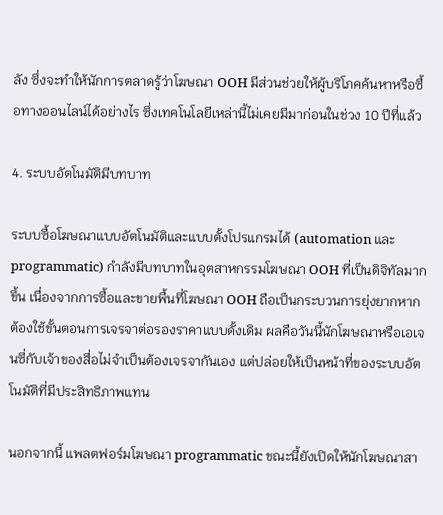ลัง ซึ่งจะทำให้นักการตลาดรู้ว่าโฆษณา OOH มีส่วนช่วยให้ผู้บริโภคค้นหาหรือซื้อทางออนไลน์ได้อย่างไร ซึ่งเทคโนโลยีเหล่านี้ไม่เคยมีมาก่อนในช่วง 10 ปีที่แล้ว

4. ระบบอัตโนมัติมีบทบาท

ระบบซื้อโฆษณาแบบอัตโนมัติและแบบตั้งโปรแกรมได้ (automation และ programmatic) กำลังมีบทบาทในอุตสาหกรรมโฆษณา OOH ที่เป็นดิจิทัลมากขึ้น เนื่องจากการซื้อและขายพื้นที่โฆษณา OOH ถือเป็นกระบวนการยุ่งยากหากต้องใช้ขั้นตอนการเจรจาต่อรองราคาแบบดั้งเดิม ผลคือวันนี้นักโฆษณาหรือเอเจนซี่กับเจ้าของสื่อไม่จำเป็นต้องเจรจากันเอง แต่ปล่อยให้เป็นหน้าที่ของระบบอัตโนมัติที่มีประสิทธิภาพแทน

นอกจากนี้ แพลตฟอร์มโฆษณา programmatic ขณะนี้ยังเปิดให้นักโฆษณาสา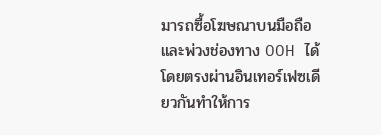มารถซื้อโฆษณาบนมือถือและพ่วงช่องทาง OOH ได้โดยตรงผ่านอินเทอร์เฟซเดียวกันทำให้การ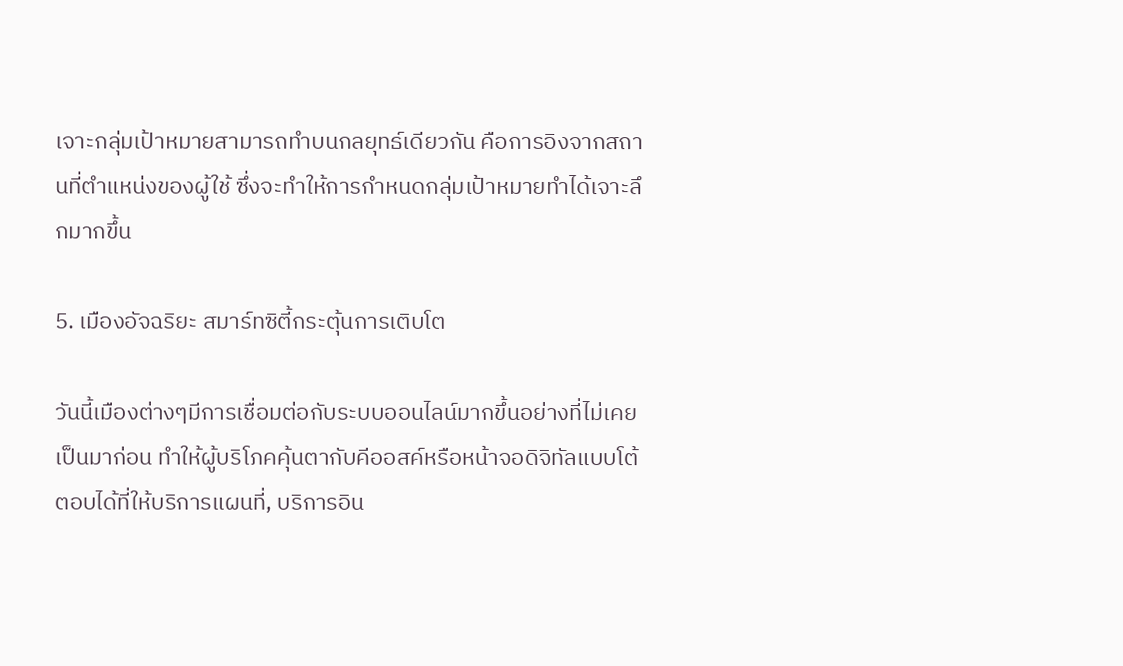เจาะกลุ่มเป้าหมายสามารถทำบนกลยุทธ์เดียวกัน คือการอิงจากสถานที่ตำแหน่งของผู้ใช้ ซึ่งจะทำให้การกำหนดกลุ่มเป้าหมายทำได้เจาะลึกมากขึ้น

5. เมืองอัจฉริยะ สมาร์ทซิตี้กระตุ้นการเติบโต

วันนี้เมืองต่างๆมีการเชื่อมต่อกับระบบออนไลน์มากขึ้นอย่างที่ไม่เคยเป็นมาก่อน ทำให้ผู้บริโภคคุ้นตากับคีออสค์หรือหน้าจอดิจิทัลแบบโต้ตอบได้ที่ให้บริการแผนที่, บริการอิน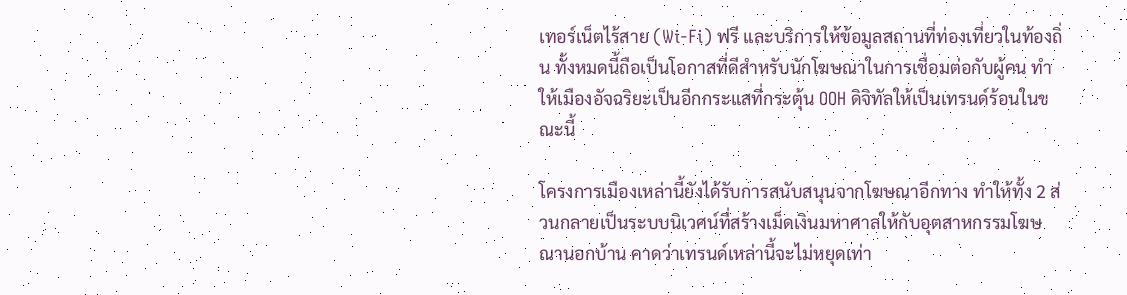เทอร์เน็ตไร้สาย (Wi-Fi) ฟรี และบริการให้ข้อมูลสถานที่ท่องเที่ยวในท้องถิ่น ทั้งหมดนี้ถือเป็นโอกาสที่ดีสำหรับนักโฆษณาในการเชื่อมต่อกับผู้คน ทำให้เมืองอัจฉริยะเป็นอีกกระแสที่กระตุ้น OOH ดิจิทัลให้เป็นเทรนด์ร้อนในขณะนี้

โครงการเมืองเหล่านี้ยังได้รับการสนับสนุนจากโฆษณาอีกทาง ทำให้ทั้ง 2 ส่วนกลายเป็นระบบนิเวศน์ที่สร้างเม็ดเงินมหาศาลให้กับอุตสาหกรรมโฆษณานอกบ้าน คาดว่าเทรนด์เหล่านี้จะไม่หยุดเท่า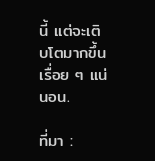นี้ แต่จะเติบโตมากขึ้นเรื่อย ๆ แน่นอน.

ที่มา :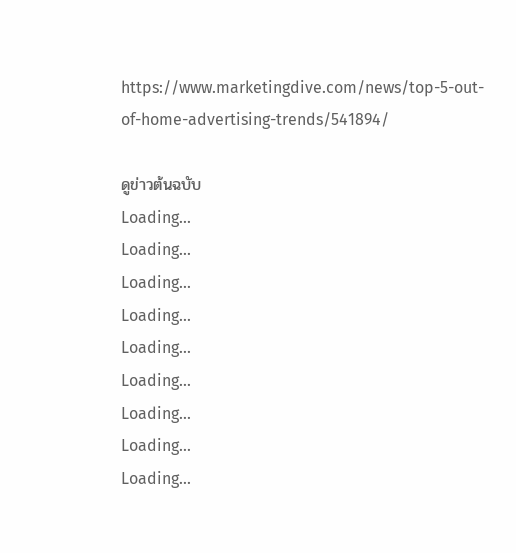https://www.marketingdive.com/news/top-5-out-of-home-advertising-trends/541894/

ดูข่าวต้นฉบับ
Loading...
Loading...
Loading...
Loading...
Loading...
Loading...
Loading...
Loading...
Loading...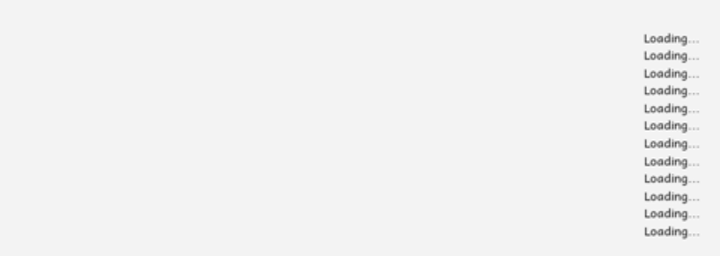Loading...
Loading...
Loading...
Loading...
Loading...
Loading...
Loading...
Loading...
Loading...
Loading...
Loading...
Loading...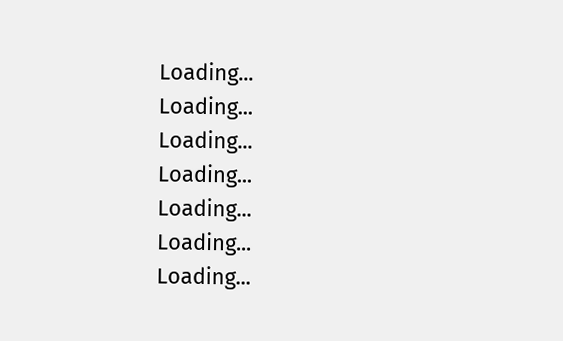Loading...
Loading...
Loading...
Loading...
Loading...
Loading...
Loading...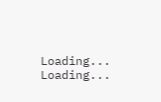Loading...
Loading...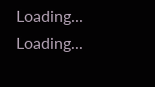Loading...
Loading...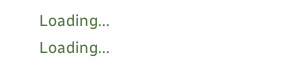Loading...
Loading...